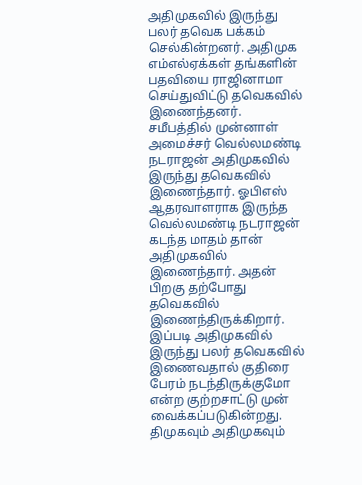அதிமுகவில் இருந்து பலர் தவெக பக்கம் செல்கின்றனர். அதிமுக எம்எல்ஏக்கள் தங்களின் பதவியை ராஜினாமா செய்துவிட்டு தவெகவில் இணைந்தனர்.
சமீபத்தில் முன்னாள் அமைச்சர் வெல்லமண்டி நடராஜன் அதிமுகவில் இருந்து தவெகவில் இணைந்தார். ஓபிஎஸ் ஆதரவாளராக இருந்த வெல்லமண்டி நடராஜன் கடந்த மாதம் தான் அதிமுகவில் இணைந்தார். அதன் பிறகு தற்போது தவெகவில் இணைந்திருக்கிறார்.
இப்படி அதிமுகவில் இருந்து பலர் தவெகவில் இணைவதால் குதிரை பேரம் நடந்திருக்குமோ என்ற குற்றசாட்டு முன் வைக்கப்படுகின்றது. திமுகவும் அதிமுகவும்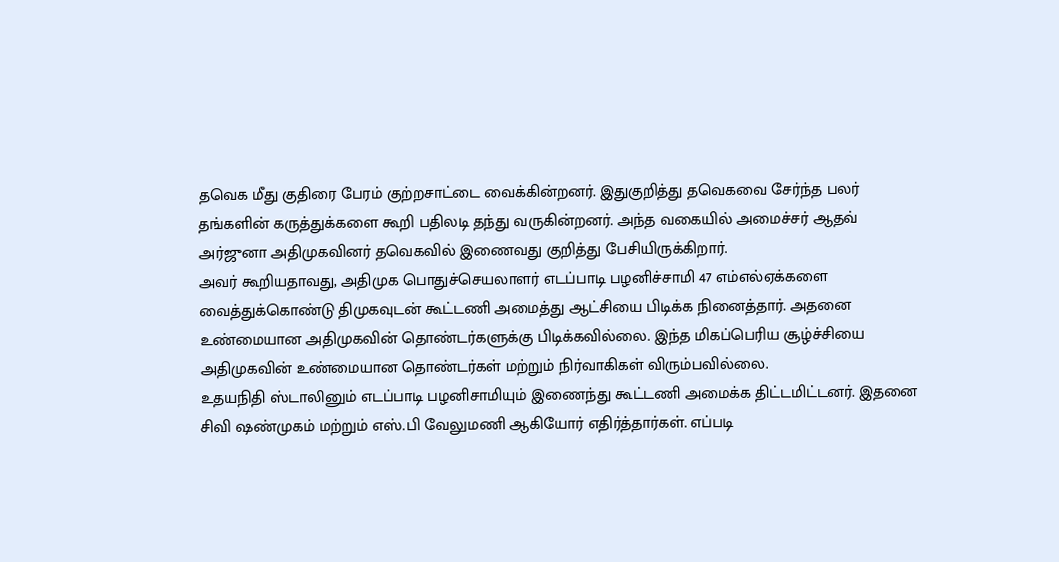தவெக மீது குதிரை பேரம் குற்றசாட்டை வைக்கின்றனர். இதுகுறித்து தவெகவை சேர்ந்த பலர் தங்களின் கருத்துக்களை கூறி பதிலடி தந்து வருகின்றனர். அந்த வகையில் அமைச்சர் ஆதவ் அர்ஜுனா அதிமுகவினர் தவெகவில் இணைவது குறித்து பேசியிருக்கிறார்.
அவர் கூறியதாவது, அதிமுக பொதுச்செயலாளர் எடப்பாடி பழனிச்சாமி 47 எம்எல்ஏக்களை வைத்துக்கொண்டு திமுகவுடன் கூட்டணி அமைத்து ஆட்சியை பிடிக்க நினைத்தார். அதனை உண்மையான அதிமுகவின் தொண்டர்களுக்கு பிடிக்கவில்லை. இந்த மிகப்பெரிய சூழ்ச்சியை அதிமுகவின் உண்மையான தொண்டர்கள் மற்றும் நிர்வாகிகள் விரும்பவில்லை.
உதயநிதி ஸ்டாலினும் எடப்பாடி பழனிசாமியும் இணைந்து கூட்டணி அமைக்க திட்டமிட்டனர். இதனை சிவி ஷண்முகம் மற்றும் எஸ்.பி வேலுமணி ஆகியோர் எதிர்த்தார்கள். எப்படி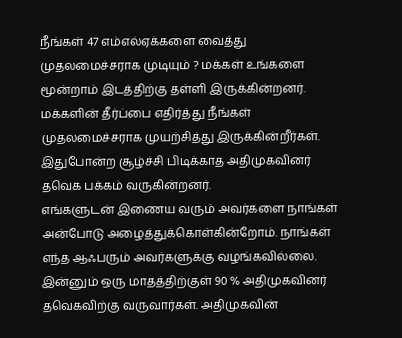நீங்கள் 47 எம்எல்ஏக்களை வைத்து முதலமைச்சராக முடியும் ? மக்கள் உங்களை மூன்றாம் இடத்திற்கு தள்ளி இருக்கின்றனர். மக்களின் தீர்ப்பை எதிர்த்து நீங்கள் முதலமைச்சராக முயற்சித்து இருக்கின்றீர்கள். இதுபோன்ற சூழ்ச்சி பிடிக்காத அதிமுகவினர் தவெக பக்கம் வருகின்றனர்.
எங்களுடன் இணைய வரும் அவர்களை நாங்கள் அன்போடு அழைத்துக்கொள்கின்றோம். நாங்கள் எந்த ஆஃபரும் அவர்களுக்கு வழங்கவில்லை. இன்னும் ஒரு மாதத்திற்குள் 90 % அதிமுகவினர் தவெகவிற்கு வருவார்கள். அதிமுகவின்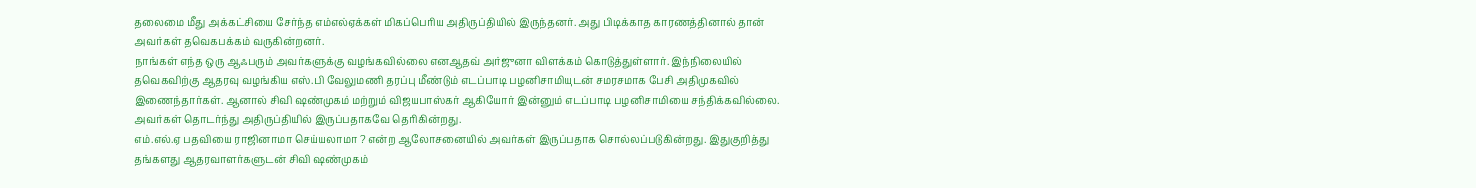தலைமை மீது அக்கட்சியை சேர்ந்த எம்எல்ஏக்கள் மிகப்பெரிய அதிருப்தியில் இருந்தனர். அது பிடிக்காத காரணத்தினால் தான் அவர்கள் தவெகபக்கம் வருகின்றனர்.
நாங்கள் எந்த ஒரு ஆஃபரும் அவர்களுக்கு வழங்கவில்லை எனஆதவ் அர்ஜுனா விளக்கம் கொடுத்துள்ளார். இந்நிலையில் தவெகவிற்கு ஆதரவு வழங்கிய எஸ்.பி வேலுமணி தரப்பு மீண்டும் எடப்பாடி பழனிசாமியுடன் சமரசமாக பேசி அதிமுகவில் இணைந்தார்கள். ஆனால் சிவி ஷண்முகம் மற்றும் விஜயபாஸ்கர் ஆகியோர் இன்னும் எடப்பாடி பழனிசாமியை சந்திக்கவில்லை. அவர்கள் தொடர்ந்து அதிருப்தியில் இருப்பதாகவே தெரிகின்றது.
எம்.எல்.ஏ பதவியை ராஜினாமா செய்யலாமா ? என்ற ஆலோசனையில் அவர்கள் இருப்பதாக சொல்லப்படுகின்றது. இதுகுறித்து தங்களது ஆதரவாளர்களுடன் சிவி ஷண்முகம்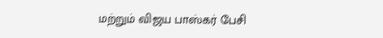மற்றும் விஜய பாஸ்கர் பேசி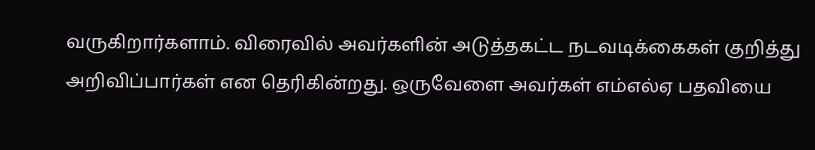வருகிறார்களாம். விரைவில் அவர்களின் அடுத்தகட்ட நடவடிக்கைகள் குறித்து அறிவிப்பார்கள் என தெரிகின்றது. ஒருவேளை அவர்கள் எம்எல்ஏ பதவியை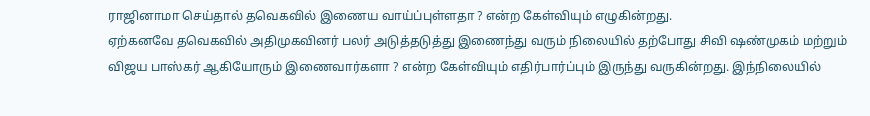ராஜினாமா செய்தால் தவெகவில் இணைய வாய்ப்புள்ளதா ? என்ற கேள்வியும் எழுகின்றது.
ஏற்கனவே தவெகவில் அதிமுகவினர் பலர் அடுத்தடுத்து இணைந்து வரும் நிலையில் தற்போது சிவி ஷண்முகம் மற்றும் விஜய பாஸ்கர் ஆகியோரும் இணைவார்களா ? என்ற கேள்வியும் எதிர்பார்ப்பும் இருந்து வருகின்றது. இந்நிலையில்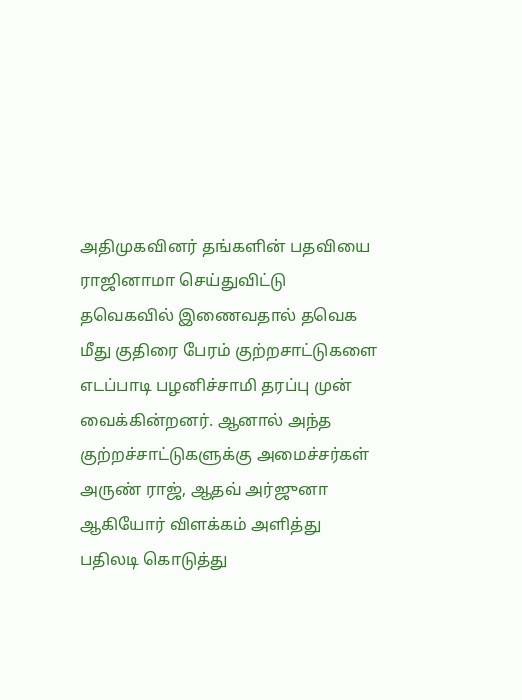அதிமுகவினர் தங்களின் பதவியை ராஜினாமா செய்துவிட்டு தவெகவில் இணைவதால் தவெக மீது குதிரை பேரம் குற்றசாட்டுகளை எடப்பாடி பழனிச்சாமி தரப்பு முன் வைக்கின்றனர். ஆனால் அந்த குற்றச்சாட்டுகளுக்கு அமைச்சர்கள் அருண் ராஜ், ஆதவ் அர்ஜுனா ஆகியோர் விளக்கம் அளித்து பதிலடி கொடுத்து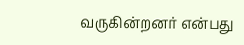வருகின்றனர் என்பது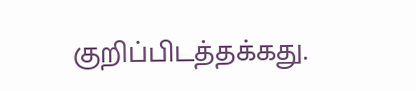குறிப்பிடத்தக்கது.